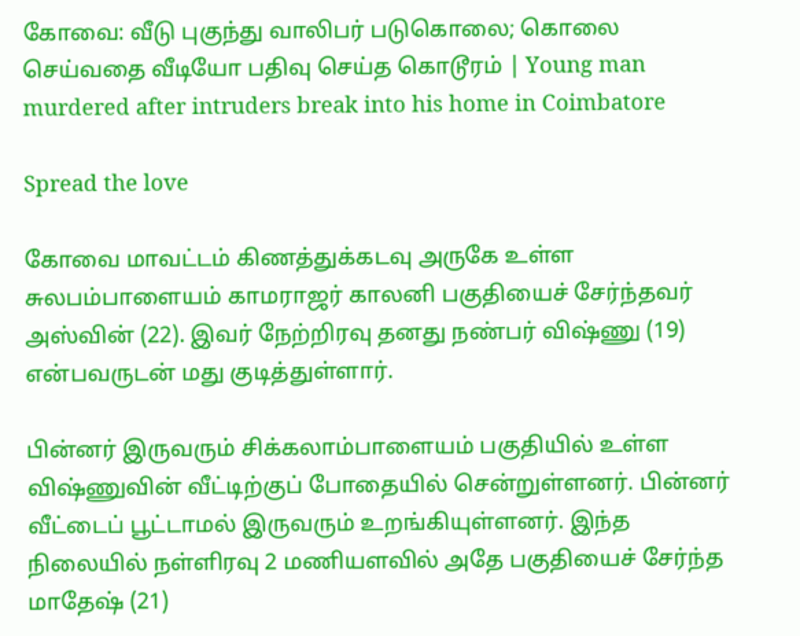கோவை: வீடு புகுந்து வாலிபர் படுகொலை; கொலை செய்வதை வீடியோ பதிவு செய்த கொடூரம் | Young man murdered after intruders break into his home in Coimbatore

Spread the love

கோவை மாவட்டம் கிணத்துக்கடவு அருகே உள்ள சுலபம்பாளையம் காமராஜர் காலனி பகுதியைச் சேர்ந்தவர் அஸ்வின் (22). இவர் நேற்றிரவு தனது நண்பர் விஷ்ணு (19) என்பவருடன் மது குடித்துள்ளார்.

பின்னர் இருவரும் சிக்கலாம்பாளையம் பகுதியில் உள்ள விஷ்ணுவின் வீட்டிற்குப் போதையில் சென்றுள்ளனர். பின்னர் வீட்டைப் பூட்டாமல் இருவரும் உறங்கியுள்ளனர். இந்த நிலையில் நள்ளிரவு 2 மணியளவில் அதே பகுதியைச் சேர்ந்த மாதேஷ் (21)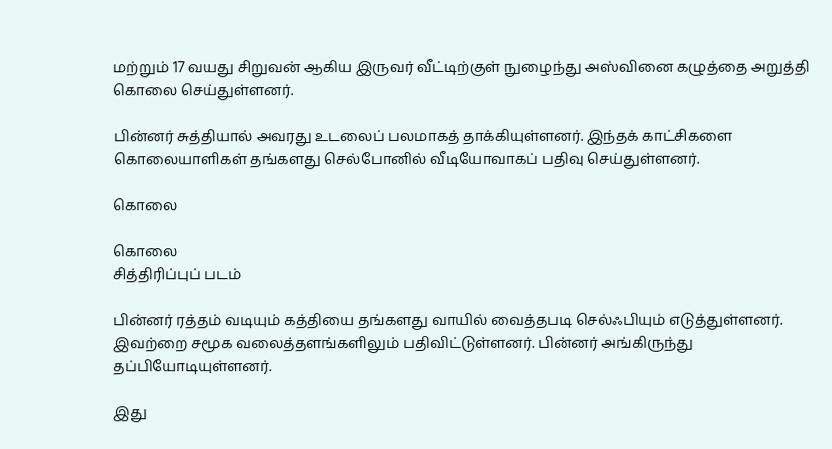மற்றும் 17 வயது சிறுவன் ஆகிய இருவர் வீட்டிற்குள் நுழைந்து அஸ்வினை கழுத்தை அறுத்தி கொலை செய்துள்ளனர்.

பின்னர் சுத்தியால் அவரது உடலைப் பலமாகத் தாக்கியுள்ளனர். இந்தக் காட்சிகளை கொலையாளிகள் தங்களது செல்போனில் வீடியோவாகப் பதிவு செய்துள்ளனர்.

கொலை

கொலை
சித்திரிப்புப் படம்

பின்னர் ரத்தம் வடியும் கத்தியை தங்களது வாயில் வைத்தபடி செல்ஃபியும் எடுத்துள்ளனர். இவற்றை சமூக வலைத்தளங்களிலும் பதிவிட்டுள்ளனர். பின்னர் அங்கிருந்து தப்பியோடியுள்ளனர்.

இது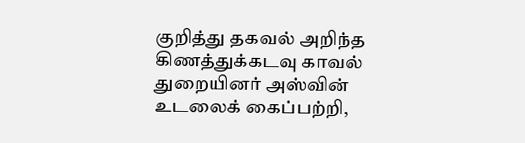குறித்து தகவல் அறிந்த கிணத்துக்கடவு காவல் துறையினர் அஸ்வின் உடலைக் கைப்பற்றி,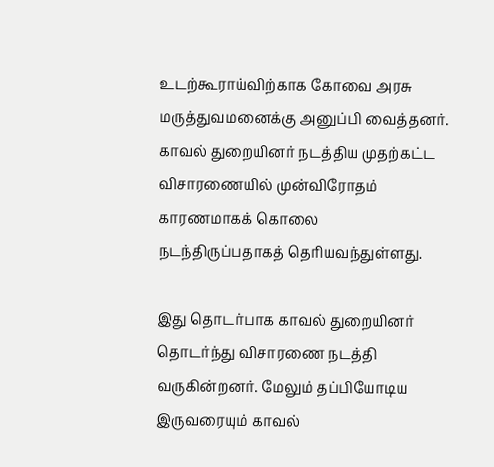உடற்கூராய்விற்காக கோவை அரசு மருத்துவமனைக்கு அனுப்பி வைத்தனர். காவல் துறையினர் நடத்திய முதற்கட்ட விசாரணையில் முன்விரோதம் காரணமாகக் கொலை நடந்திருப்பதாகத் தெரியவந்துள்ளது.

இது தொடர்பாக காவல் துறையினர் தொடர்ந்து விசாரணை நடத்தி வருகின்றனர். மேலும் தப்பியோடிய இருவரையும் காவல்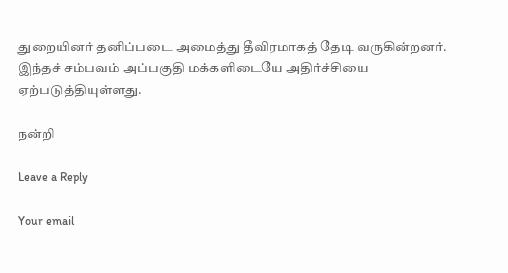துறையினர் தனிப்படை அமைத்து தீவிரமாகத் தேடி வருகின்றனர். இந்தச் சம்பவம் அப்பகுதி மக்களிடையே அதிர்ச்சியை ஏற்படுத்தியுள்ளது.

நன்றி

Leave a Reply

Your email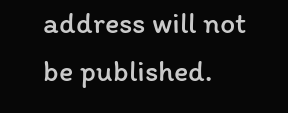address will not be published.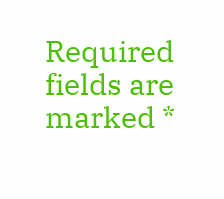Required fields are marked *